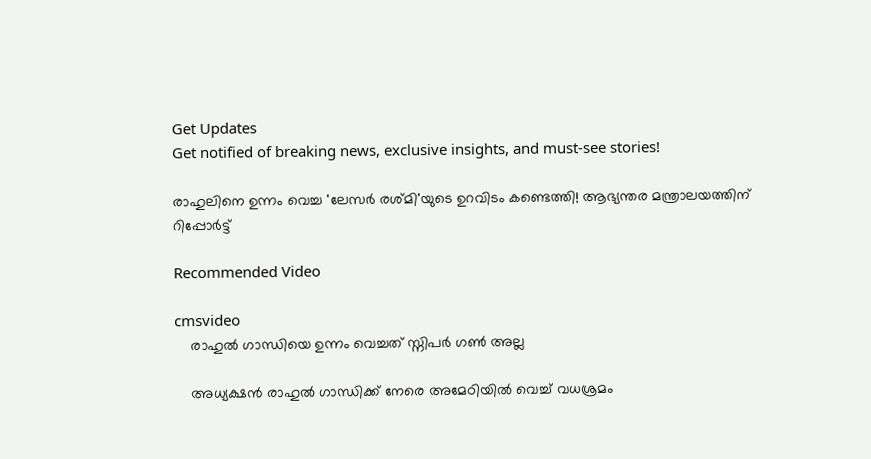Get Updates
Get notified of breaking news, exclusive insights, and must-see stories!

രാഹുലിനെ ഉന്നം വെച്ച 'ലേസര്‍ രശ്മി'യുടെ ഉറവിടം കണ്ടെത്തി! ആഭ്യന്തര മന്ത്രാലയത്തിന് റിപ്പോര്‍ട്ട്

Recommended Video

cmsvideo
    രാഹുല്‍ ഗാന്ധിയെ ഉന്നം വെച്ചത് സ്നിപര്‍ ഗണ്‍ അല്ല

    അധ്യക്ഷന്‍ രാഹുല്‍ ഗാന്ധിക്ക് നേരെ അമേഠിയില്‍ വെച്ച് വധശ്രമം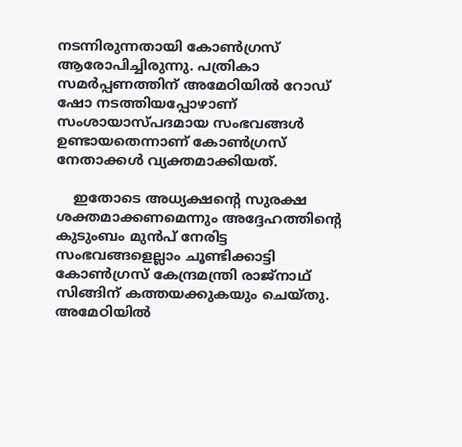നടന്നിരുന്നതായി കോണ്‍ഗ്രസ് ആരോപിച്ചിരുന്നു. പത്രികാ സമര്‍പ്പണത്തിന് അമേഠിയില്‍ റോഡ് ഷോ നടത്തിയപ്പോഴാണ് സംശായാസ്പദമായ സംഭവങ്ങള്‍ ഉണ്ടായതെന്നാണ് കോണ്‍ഗ്രസ് നേതാക്കള്‍ വ്യക്തമാക്കിയത്.

    ഇതോടെ അധ്യക്ഷന്‍റെ സുരക്ഷ ശക്തമാക്കണമെന്നും അദ്ദേഹത്തിന്‍റെ കുടുംബം മുന്‍പ് നേരിട്ട സംഭവങ്ങളെല്ലാം ചൂണ്ടിക്കാട്ടി കോണ്‍ഗ്രസ് കേന്ദ്രമന്ത്രി രാജ്നാഥ് സിങ്ങിന് കത്തയക്കുകയും ചെയ്തു. അമേഠിയില്‍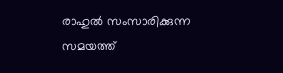രാഹുല്‍ സംസാരിക്കുന്ന സമയത്ത്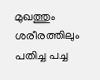മുഖത്തും ശരീരത്തിലും പതിച്ച പച്ച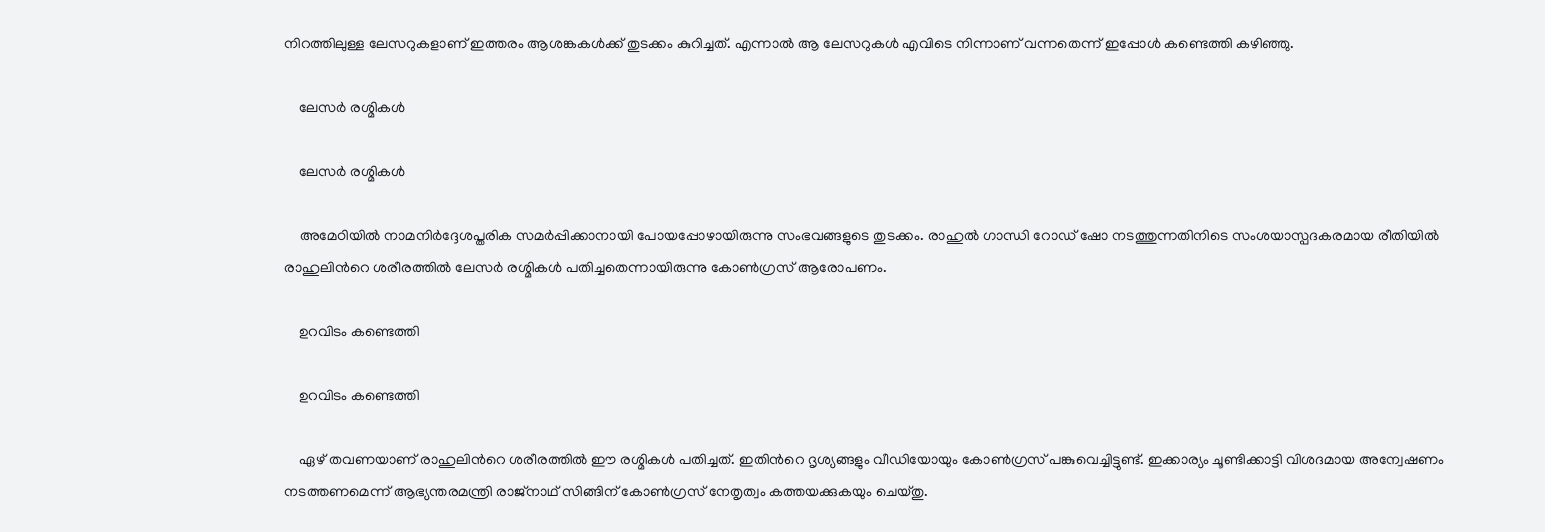നിറത്തിലുള്ള ലേസറുകളാണ് ഇത്തരം ആശങ്കകള്‍ക്ക് തുടക്കം കുറിച്ചത്. എന്നാല്‍ ആ ലേസറുകള്‍ എവിടെ നിന്നാണ് വന്നതെന്ന് ഇപ്പോള്‍ കണ്ടെത്തി കഴിഞ്ഞു.

    ലേസര്‍ രശ്മികള്‍

    ലേസര്‍ രശ്മികള്‍

    അമേഠിയില്‍ നാമനിര്‍ദ്ദേശപ്തരിക സമര്‍പ്പിക്കാനായി പോയപ്പോഴായിരുന്നു സംഭവങ്ങളുടെ തുടക്കം. രാഹുല്‍ ഗാന്ധി റോഡ് ഷോ നടത്തുന്നതിനിടെ സംശയാസ്പദകരമായ രീതിയില്‍ രാഹുലിന്‍റെ ശരീരത്തില്‍ ലേസര്‍ രശ്മികള്‍ പതിച്ചതെന്നായിരുന്നു കോണ്‍ഗ്രസ് ആരോപണം.

    ഉറവിടം കണ്ടെത്തി

    ഉറവിടം കണ്ടെത്തി

    ഏഴ് തവണയാണ് രാഹുലിന്‍റെ ശരീരത്തില്‍ ഈ രശ്മികള്‍ പതിച്ചത്. ഇതിന്‍റെ ദൃശ്യങ്ങളും വീഡിയോയും കോണ്‍ഗ്രസ് പങ്കുവെച്ചിട്ടുണ്ട്. ഇക്കാര്യം ചൂണ്ടിക്കാട്ടി വിശദമായ അന്വേഷണം നടത്തണമെന്ന് ആഭ്യന്തരമന്ത്രി രാജ്നാഥ് സിങ്ങിന് കോണ്‍ഗ്രസ് നേതൃത്വം കത്തയക്കുകയും ചെയ്തു.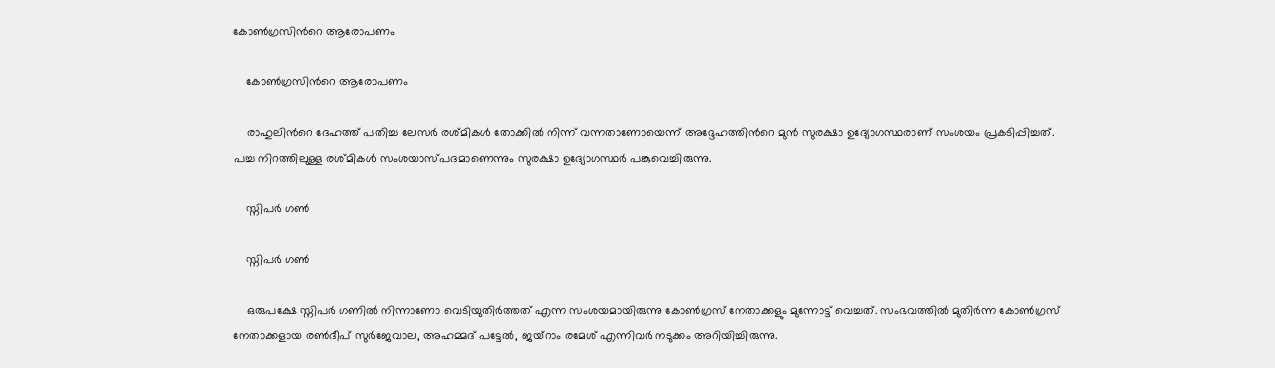കോണ്‍ഗ്രസിന്‍റെ ആരോപണം

    കോണ്‍ഗ്രസിന്‍റെ ആരോപണം

    രാഹുലിന്‍റെ ദേഹത്ത് പതിച്ച ലേസര്‍ രശ്മികള്‍ തോക്കില്‍ നിന്ന് വന്നതാണോയെന്ന് അദ്ദേഹത്തിന്‍റെ മുന്‍ സുരക്ഷാ ഉദ്യോഗസ്ഥരാണ് സംശയം പ്രകടിപ്പിച്ചത്. പച്ച നിറത്തിലുള്ള രശ്മികള്‍ സംശയാസ്പദമാണെന്നും സുരക്ഷാ ഉദ്യോഗസ്ഥര്‍ പങ്കുവെച്ചിരുന്നു.

    സ്നിപര്‍ ഗണ്‍

    സ്നിപര്‍ ഗണ്‍

    ഒരുപക്ഷേ സ്നിപര്‍ ഗണില്‍ നിന്നാണോ വെടിയുതിര്‍ത്തത് എന്ന സംശയമായിരുന്നു കോണ്‍ഗ്രസ് നേതാക്കളും മുന്നോട്ട് വെച്ചത്. സംഭവത്തില്‍ മുതിര്‍ന്ന കോണ്‍ഗ്രസ് നേതാക്കളായ രണ്‍ദീപ് സുര്‍ജേവാല, അഹമ്മദ് പട്ടേല്‍, ജയ്റാം രമേശ് എന്നിവര്‍ നടുക്കം അറിയിച്ചിരുന്നു.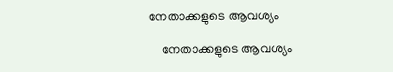നേതാക്കളുടെ ആവശ്യം

    നേതാക്കളുടെ ആവശ്യം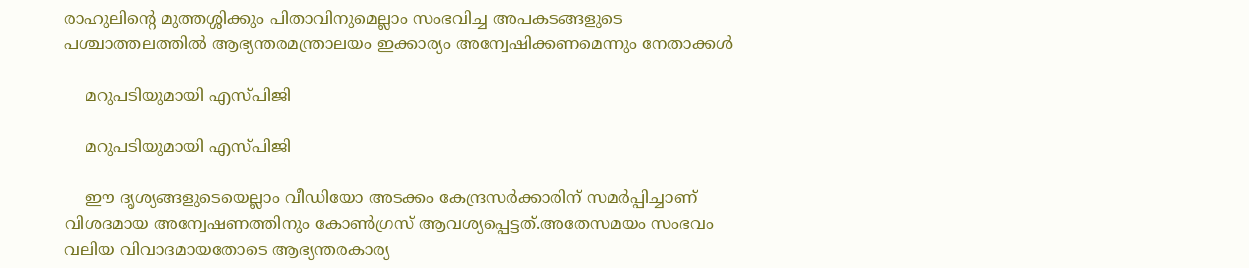രാഹുലിന്‍റെ മുത്തശ്ശിക്കും പിതാവിനുമെല്ലാം സംഭവിച്ച അപകടങ്ങളുടെ പശ്ചാത്തലത്തില്‍ ആഭ്യന്തരമന്ത്രാലയം ഇക്കാര്യം അന്വേഷിക്കണമെന്നും നേതാക്കള്‍

    മറുപടിയുമായി എസ്പിജി

    മറുപടിയുമായി എസ്പിജി

    ഈ ദൃശ്യങ്ങളുടെയെല്ലാം വീഡിയോ അടക്കം കേന്ദ്രസര്‍ക്കാരിന് സമര്‍പ്പിച്ചാണ് വിശദമായ അന്വേഷണത്തിനും കോണ്‍ഗ്രസ് ആവശ്യപ്പെട്ടത്.അതേസമയം സംഭവം വലിയ വിവാദമായതോടെ ആഭ്യന്തരകാര്യ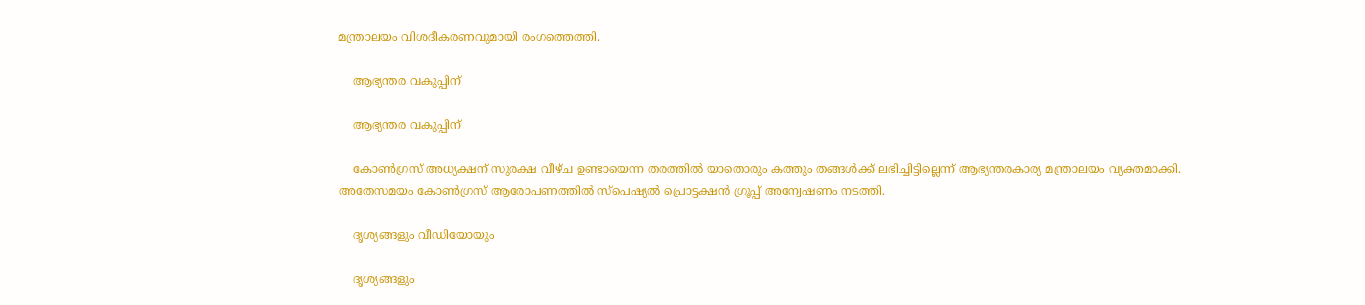മന്ത്രാലയം വിശദീകരണവുമായി രംഗത്തെത്തി.

    ആഭ്യന്തര വകുപ്പിന്

    ആഭ്യന്തര വകുപ്പിന്

    കോണ്‍ഗ്രസ് അധ്യക്ഷന് സുരക്ഷ വീഴ്ച ഉണ്ടായെന്ന തരത്തില്‍ യാതൊരും കത്തും തങ്ങള്‍ക്ക് ലഭിച്ചിട്ടില്ലെന്ന് ആഭ്യന്തരകാര്യ മന്ത്രാലയം വ്യക്തമാക്കി. അതേസമയം കോണ്‍ഗ്രസ് ആരോപണത്തില്‍ സ്പെഷ്യല്‍ പ്രൊട്ടക്ഷന്‍ ഗ്രൂപ്പ് അന്വേഷണം നടത്തി.

    ദൃശ്യങ്ങളും വീഡിയോയും

    ദൃശ്യങ്ങളും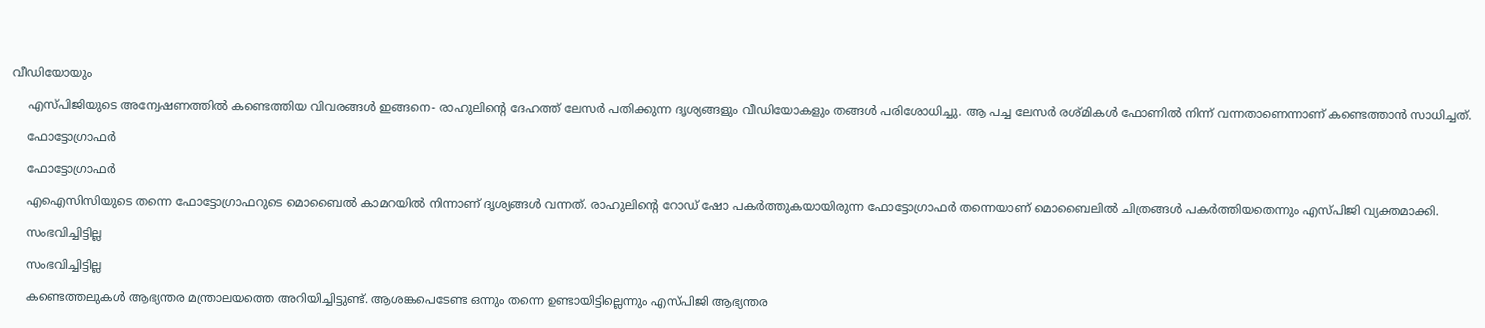വീഡിയോയും

    എസ്പിജിയുടെ അന്വേഷണത്തില്‍ കണ്ടെത്തിയ വിവരങ്ങള്‍ ഇങ്ങനെ- രാഹുലിന്‍റെ ദേഹത്ത് ലേസര്‍ പതിക്കുന്ന ദൃശ്യങ്ങളും വീഡിയോകളും തങ്ങള്‍ പരിശോധിച്ചു. ആ പച്ച ലേസര്‍ രശ്മികള്‍ ഫോണില്‍ നിന്ന് വന്നതാണെന്നാണ് കണ്ടെത്താന്‍ സാധിച്ചത്.

    ഫോട്ടോഗ്രാഫര്‍

    ഫോട്ടോഗ്രാഫര്‍

    എഐസിസിയുടെ തന്നെ ഫോട്ടോഗ്രാഫറുടെ മൊബൈല്‍ കാമറയില്‍ നിന്നാണ് ദൃശ്യങ്ങള്‍ വന്നത്. രാഹുലിന്‍റെ റോഡ് ഷോ പകര്‍ത്തുകയായിരുന്ന ഫോട്ടോഗ്രാഫര്‍ തന്നെയാണ് മൊബൈലില്‍ ചിത്രങ്ങള്‍ പകര്‍ത്തിയതെന്നും എസ്പിജി വ്യക്തമാക്കി.

    സംഭവിച്ചിട്ടില്ല

    സംഭവിച്ചിട്ടില്ല

    കണ്ടെത്തലുകള്‍ ആഭ്യന്തര മന്ത്രാലയത്തെ അറിയിച്ചിട്ടുണ്ട്. ആശങ്കപെടേണ്ട ഒന്നും തന്നെ ഉണ്ടായിട്ടില്ലെന്നും എസ്പിജി ആഭ്യന്തര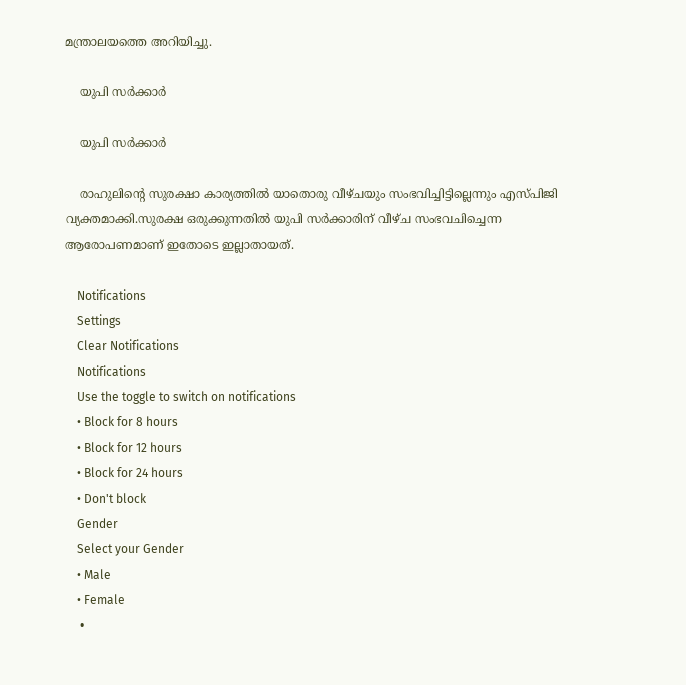മന്ത്രാലയത്തെ അറിയിച്ചു.

    യുപി സര്‍ക്കാര്‍

    യുപി സര്‍ക്കാര്‍

    രാഹുലിന്‍റെ സുരക്ഷാ കാര്യത്തില്‍ യാതൊരു വീഴ്ചയും സംഭവിച്ചിട്ടില്ലെന്നും എസ്പിജി വ്യക്തമാക്കി.സുരക്ഷ ഒരുക്കുന്നതില്‍ യുപി സര്‍ക്കാരിന് വീഴ്ച സംഭവചിച്ചെന്ന ആരോപണമാണ് ഇതോടെ ഇല്ലാതായത്.

    Notifications
    Settings
    Clear Notifications
    Notifications
    Use the toggle to switch on notifications
    • Block for 8 hours
    • Block for 12 hours
    • Block for 24 hours
    • Don't block
    Gender
    Select your Gender
    • Male
    • Female
    •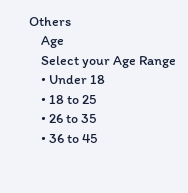Others
    Age
    Select your Age Range
    • Under 18
    • 18 to 25
    • 26 to 35
    • 36 to 45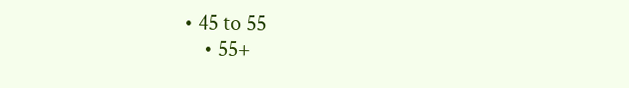• 45 to 55
    • 55+